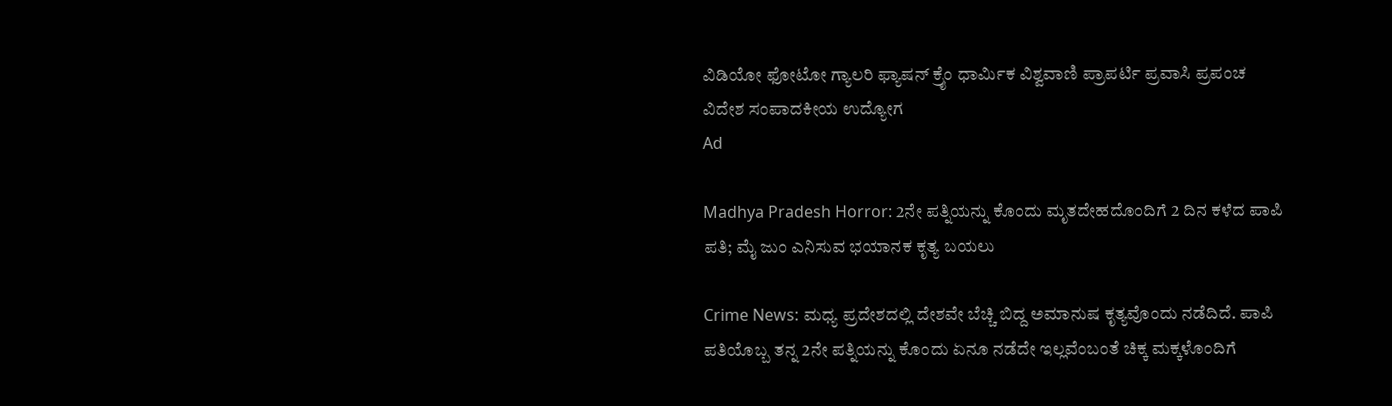ವಿಡಿಯೋ ಫೋಟೋ ಗ್ಯಾಲರಿ ಫ್ಯಾಷನ್ ಕ್ರೈಂ ಧಾರ್ಮಿಕ ವಿಶ್ವವಾಣಿ ಪ್ರಾಪರ್ಟಿ ಪ್ರವಾಸಿ ಪ್ರಪಂಚ ವಿದೇಶ ಸಂಪಾದಕೀಯ ಉದ್ಯೋಗ
Ad

Madhya Pradesh Horror: 2ನೇ ಪತ್ನಿಯನ್ನು ಕೊಂದು ಮೃತದೇಹದೊಂದಿಗೆ 2 ದಿನ ಕಳೆದ ಪಾಪಿ ಪತಿ; ಮೈ ಜುಂ ಎನಿಸುವ ಭಯಾನಕ ಕೃತ್ಯ ಬಯಲು

Crime News: ಮಧ್ಯ ಪ್ರದೇಶದಲ್ಲಿ ದೇಶವೇ ಬೆಚ್ಚಿ ಬಿದ್ದ ಅಮಾನುಷ ಕೃತ್ಯವೊಂದು ನಡೆದಿದೆ. ಪಾಪಿ ಪತಿಯೊಬ್ಬ ತನ್ನ 2ನೇ ಪತ್ನಿಯನ್ನು ಕೊಂದು ಏನೂ ನಡೆದೇ ಇಲ್ಲವೆಂಬಂತೆ ಚಿಕ್ಕ ಮಕ್ಕಳೊಂದಿಗೆ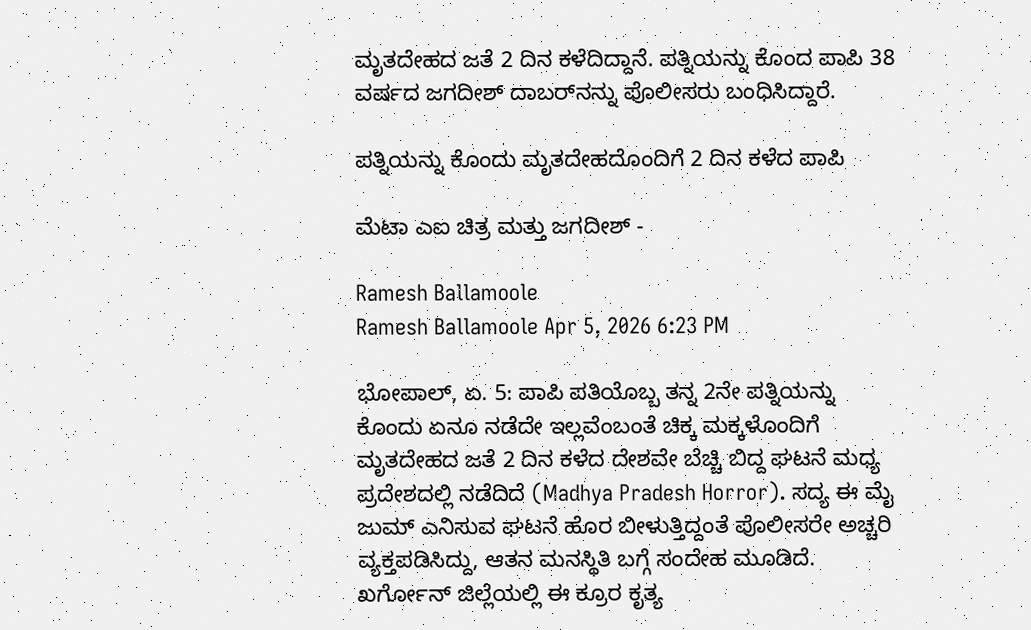ಮೃತದೇಹದ ಜತೆ 2 ದಿನ ಕಳೆದಿದ್ದಾನೆ. ಪತ್ನಿಯನ್ನು ಕೊಂದ ಪಾಪಿ 38 ವರ್ಷದ ಜಗದೀಶ್‌ ದಾಬರ್‌ನನ್ನು ಪೊಲೀಸರು ಬಂಧಿಸಿದ್ದಾರೆ.

ಪತ್ನಿಯನ್ನು ಕೊಂದು ಮೃತದೇಹದೊಂದಿಗೆ 2 ದಿನ ಕಳೆದ ಪಾಪಿ

ಮೆಟಾ ಎಐ ಚಿತ್ರ ಮತ್ತು ಜಗದೀಶ್‌ -

Ramesh Ballamoole
Ramesh Ballamoole Apr 5, 2026 6:23 PM

ಭೋಪಾಲ್‌, ಏ. 5: ಪಾಪಿ ಪತಿಯೊಬ್ಬ ತನ್ನ 2ನೇ ಪತ್ನಿಯನ್ನು ಕೊಂದು ಏನೂ ನಡೆದೇ ಇಲ್ಲವೆಂಬಂತೆ ಚಿಕ್ಕ ಮಕ್ಕಳೊಂದಿಗೆ ಮೃತದೇಹದ ಜತೆ 2 ದಿನ ಕಳೆದ ದೇಶವೇ ಬೆಚ್ಚಿ ಬಿದ್ದ ಘಟನೆ ಮಧ್ಯ ಪ್ರದೇಶದಲ್ಲಿ ನಡೆದಿದೆ (Madhya Pradesh Horror). ಸದ್ಯ ಈ ಮೈ ಜುಮ್‌ ಎನಿಸುವ ಘಟನೆ ಹೊರ ಬೀಳುತ್ತಿದ್ದಂತೆ ಪೊಲೀಸರೇ ಅಚ್ಚರಿ ವ್ಯಕ್ತಪಡಿಸಿದ್ದು, ಆತನ ಮನಸ್ಥಿತಿ ಬಗ್ಗೆ ಸಂದೇಹ ಮೂಡಿದೆ. ಖರ್ಗೋನ್‌ ಜಿಲ್ಲೆಯಲ್ಲಿ ಈ ಕ್ರೂರ ಕೃತ್ಯ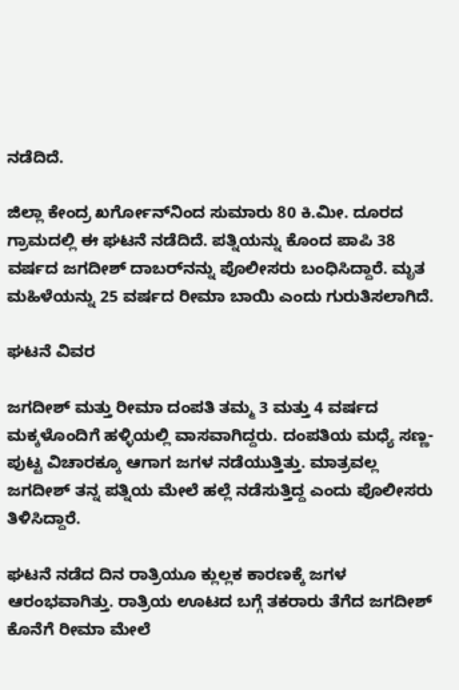ನಡೆದಿದೆ.

ಜಿಲ್ಲಾ ಕೇಂದ್ರ ಖರ್ಗೋನ್‌ನಿಂದ ಸುಮಾರು 80 ಕಿ.ಮೀ. ದೂರದ ಗ್ರಾಮದಲ್ಲಿ ಈ ಘಟನೆ ನಡೆದಿದೆ. ಪತ್ನಿಯನ್ನು ಕೊಂದ ಪಾಪಿ 38 ವರ್ಷದ ಜಗದೀಶ್‌ ದಾಬರ್‌ನನ್ನು ಪೊಲೀಸರು ಬಂಧಿಸಿದ್ದಾರೆ. ಮೃತ ಮಹಿಳೆಯನ್ನು 25 ವರ್ಷದ ರೀಮಾ ಬಾಯಿ ಎಂದು ಗುರುತಿಸಲಾಗಿದೆ.

ಘಟನೆ ವಿವರ

ಜಗದೀಶ್‌ ಮತ್ತು ರೀಮಾ ದಂಪತಿ ತಮ್ಮ 3 ಮತ್ತು 4 ವರ್ಷದ ಮಕ್ಕಳೊಂದಿಗೆ ಹಳ್ಳಿಯಲ್ಲಿ ವಾಸವಾಗಿದ್ದರು. ದಂಪತಿಯ ಮಧ್ಯೆ ಸಣ್ಣ-ಪುಟ್ಟ ವಿಚಾರಕ್ಕೂ ಆಗಾಗ ಜಗಳ ನಡೆಯುತ್ತಿತ್ತು. ಮಾತ್ರವಲ್ಲ ಜಗದೀಶ್‌ ತನ್ನ ಪತ್ನಿಯ ಮೇಲೆ ಹಲ್ಲೆ ನಡೆಸುತ್ತಿದ್ದ ಎಂದು ಪೊಲೀಸರು ತಿಳಿಸಿದ್ದಾರೆ.

ಘಟನೆ ನಡೆದ ದಿನ ರಾತ್ರಿಯೂ ಕ್ಲುಲ್ಲಕ ಕಾರಣಕ್ಕೆ ಜಗಳ ಆರಂಭವಾಗಿತ್ತು. ರಾತ್ರಿಯ ಊಟದ ಬಗ್ಗೆ ತಕರಾರು ತೆಗೆದ ಜಗದೀಶ್‌ ಕೊನೆಗೆ ರೀಮಾ ಮೇಲೆ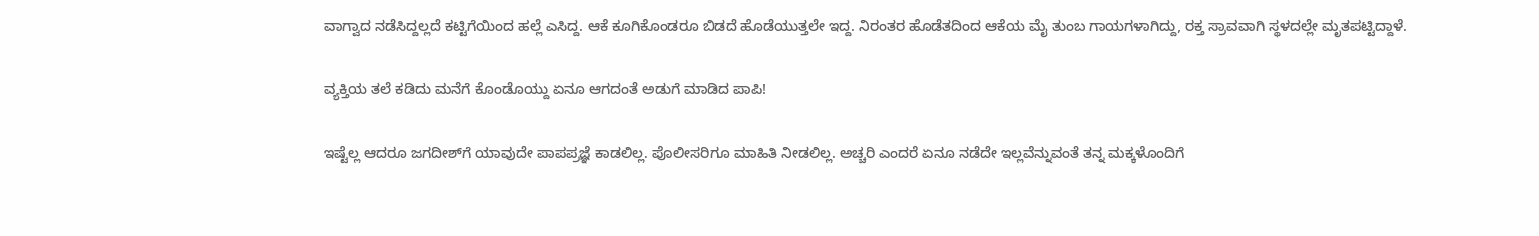ವಾಗ್ವಾದ ನಡೆಸಿದ್ದಲ್ಲದೆ ಕಟ್ಟಿಗೆಯಿಂದ ಹಲ್ಲೆ ಎಸಿದ್ದ. ಆಕೆ ಕೂಗಿಕೊಂಡರೂ ಬಿಡದೆ ಹೊಡೆಯುತ್ತಲೇ ಇದ್ದ. ನಿರಂತರ ಹೊಡೆತದಿಂದ ಆಕೆಯ ಮೈ ತುಂಬ ಗಾಯಗಳಾಗಿದ್ದು, ರಕ್ತ ಸ್ರಾವವಾಗಿ ಸ್ಥಳದಲ್ಲೇ ಮೃತಪಟ್ಟಿದ್ದಾಳೆ.

ವ್ಯಕ್ತಿಯ ತಲೆ ಕಡಿದು ಮನೆಗೆ ಕೊಂಡೊಯ್ದು ಏನೂ ಆಗದಂತೆ ಅಡುಗೆ ಮಾಡಿದ ಪಾಪಿ!

ಇಷ್ಟೆಲ್ಲ ಆದರೂ ಜಗದೀಶ್‌ಗೆ ಯಾವುದೇ ಪಾಪಪ್ರಜ್ಞೆ ಕಾಡಲಿಲ್ಲ. ಪೊಲೀಸರಿಗೂ ಮಾಹಿತಿ ನೀಡಲಿಲ್ಲ. ಅಚ್ಚರಿ ಎಂದರೆ ಏನೂ ನಡೆದೇ ಇಲ್ಲವೆನ್ನುವಂತೆ ತನ್ನ ಮಕ್ಕಳೊಂದಿಗೆ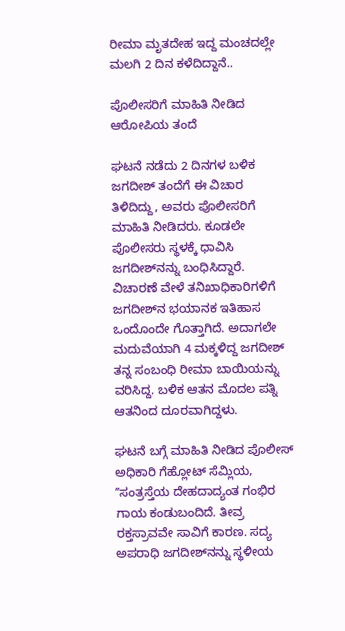ರೀಮಾ ಮೃತದೇಹ ಇದ್ದ ಮಂಚದಲ್ಲೇ ಮಲಗಿ 2 ದಿನ ಕಳೆದಿದ್ದಾನೆ..

ಪೊಲೀಸರಿಗೆ ಮಾಹಿತಿ ನೀಡಿದ ಆರೋಪಿಯ ತಂದೆ

ಘಟನೆ ನಡೆದು 2 ದಿನಗಳ ಬಳಿಕ ಜಗದೀಶ್‌ ತಂದೆಗೆ ಈ ವಿಚಾರ ತಿಳಿದಿದ್ದು, ಅವರು ಪೊಲೀಸರಿಗೆ ಮಾಹಿತಿ ನೀಡಿದರು. ಕೂಡಲೇ ಪೊಲೀಸರು ಸ್ಥಳಕ್ಕೆ ಧಾವಿಸಿ ಜಗದೀಶ್‌ನನ್ನು ಬಂಧಿಸಿದ್ದಾರೆ. ವಿಚಾರಣೆ ವೇಳೆ ತನಿಖಾಧಿಕಾರಿಗಳಿಗೆ ಜಗದೀಶ್‌ನ ಭಯಾನಕ ಇತಿಹಾಸ ಒಂದೊಂದೇ ಗೊತ್ತಾಗಿದೆ. ಅದಾಗಲೇ ಮದುವೆಯಾಗಿ 4 ಮಕ್ಕಳಿದ್ದ ಜಗದೀಶ್‌ ತನ್ನ ಸಂಬಂಧಿ ರೀಮಾ ಬಾಯಿಯನ್ನು ವರಿಸಿದ್ದ. ಬಳಿಕ ಆತನ ಮೊದಲ ಪತ್ನಿ ಆತನಿಂದ ದೂರವಾಗಿದ್ದಳು.

ಘಟನೆ ಬಗ್ಗೆ ಮಾಹಿತಿ ನೀಡಿದ ಪೊಲೀಸ್‌ ಅಧಿಕಾರಿ ಗೆಹ್ಲೋಟ್‌ ಸೆಮ್ಲಿಯ, ʼʼಸಂತ್ರಸ್ತೆಯ ದೇಹದಾದ್ಯಂತ ಗಂಭಿರ ಗಾಯ ಕಂಡುಬಂದಿದೆ. ತೀವ್ರ ರಕ್ತಸ್ರಾವವೇ ಸಾವಿಗೆ ಕಾರಣ. ಸದ್ಯ ಅಪರಾಧಿ ಜಗದೀಶ್‌ನನ್ನು ಸ್ಥಳೀಯ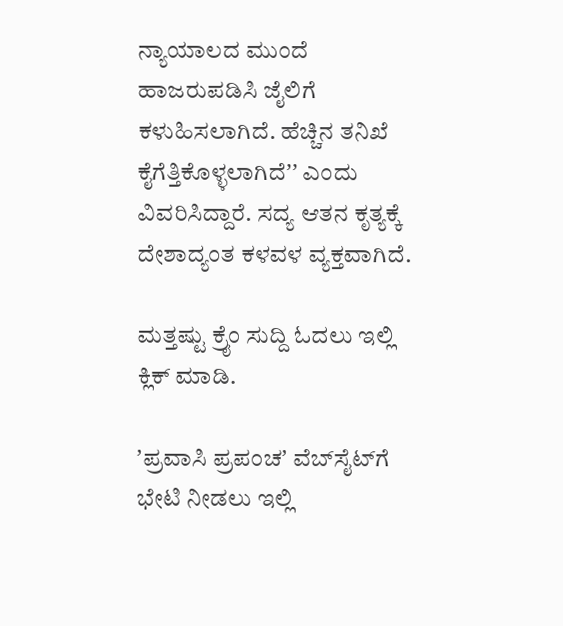ನ್ಯಾಯಾಲದ ಮುಂದೆ ಹಾಜರುಪಡಿಸಿ ಜೈಲಿಗೆ ಕಳುಹಿಸಲಾಗಿದೆ. ಹೆಚ್ಚಿನ ತನಿಖೆ ಕೈಗೆತ್ತಿಕೊಳ್ಳಲಾಗಿದೆʼʼ ಎಂದು ವಿವರಿಸಿದ್ದಾರೆ. ಸದ್ಯ ಆತನ ಕೃತ್ಯಕ್ಕೆ ದೇಶಾದ್ಯಂತ ಕಳವಳ ವ್ಯಕ್ತವಾಗಿದೆ.

ಮತ್ತಷ್ಟು ಕ್ರೈಂ ಸುದ್ದಿ ಓದಲು ಇಲ್ಲಿ ಕ್ಲಿಕ್‌ ಮಾಡಿ.

ʼಪ್ರವಾಸಿ ಪ್ರಪಂಚʼ ವೆಬ್‌ಸೈಟ್‌ಗೆ ಭೇಟಿ ನೀಡಲು ಇಲ್ಲಿ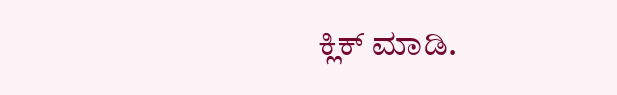ಕ್ಲಿಕ್‌ ಮಾಡಿ.